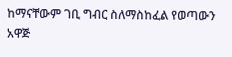ከማናቸውም ገቢ ግብር ስለማስከፈል የወጣውን አዋጅ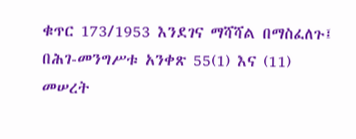ቁጥር 173/1953 እንደገና ማሻሻል በማስፈለጉ፤
በሕገ-መንግሥቱ አንቀጽ 55(1) እና (11) መሠረት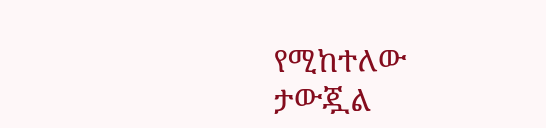የሚከተለው ታውጇል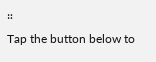።
Tap the button below to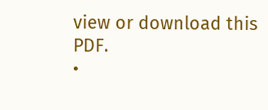view or download this PDF.
•